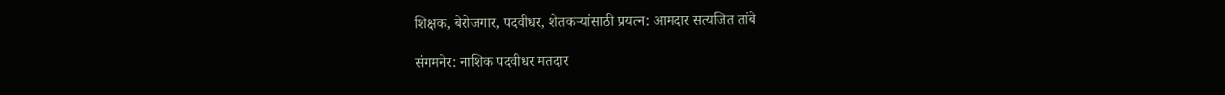शिक्षक, बेरोजगार, पदवीधर, शेतकर्‍यांसाठी प्रयत्न: आमदार सत्यजित तांबे

संगमनेर: नाशिक पदवीधर मतदार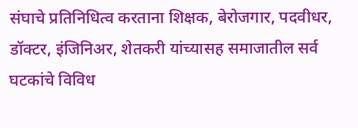संघाचे प्रतिनिधित्व करताना शिक्षक, बेरोजगार, पदवीधर, डॉक्टर, इंजिनिअर, शेतकरी यांच्यासह समाजातील सर्व घटकांचे विविध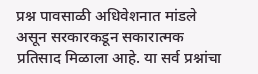प्रश्न पावसाळी अधिवेशनात मांडले असून सरकारकडून सकारात्मक प्रतिसाद मिळाला आहे. या सर्व प्रश्नांचा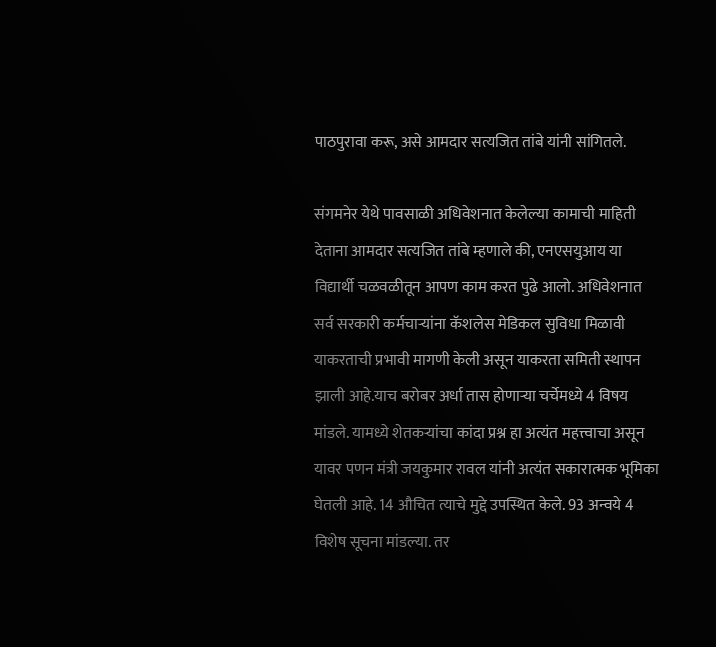पाठपुरावा करू, असे आमदार सत्यजित तांबे यांनी सांगितले.

संगमनेर येथे पावसाळी अधिवेशनात केलेल्या कामाची माहिती देताना आमदार सत्यजित तांबे म्हणाले की, एनएसयुआय या विद्यार्थी चळवळीतून आपण काम करत पुढे आलो. अधिवेशनात सर्व सरकारी कर्मचार्‍यांना कॅशलेस मेडिकल सुविधा मिळावी याकरताची प्रभावी मागणी केली असून याकरता समिती स्थापन झाली आहे.याच बरोबर अर्धा तास होणार्‍या चर्चेमध्ये 4 विषय मांडले. यामध्ये शेतकर्‍यांचा कांदा प्रश्न हा अत्यंत महत्त्वाचा असून यावर पणन मंत्री जयकुमार रावल यांनी अत्यंत सकारात्मक भूमिका घेतली आहे. 14 औचित त्याचे मुद्दे उपस्थित केले. 93 अन्वये 4 विशेष सूचना मांडल्या. तर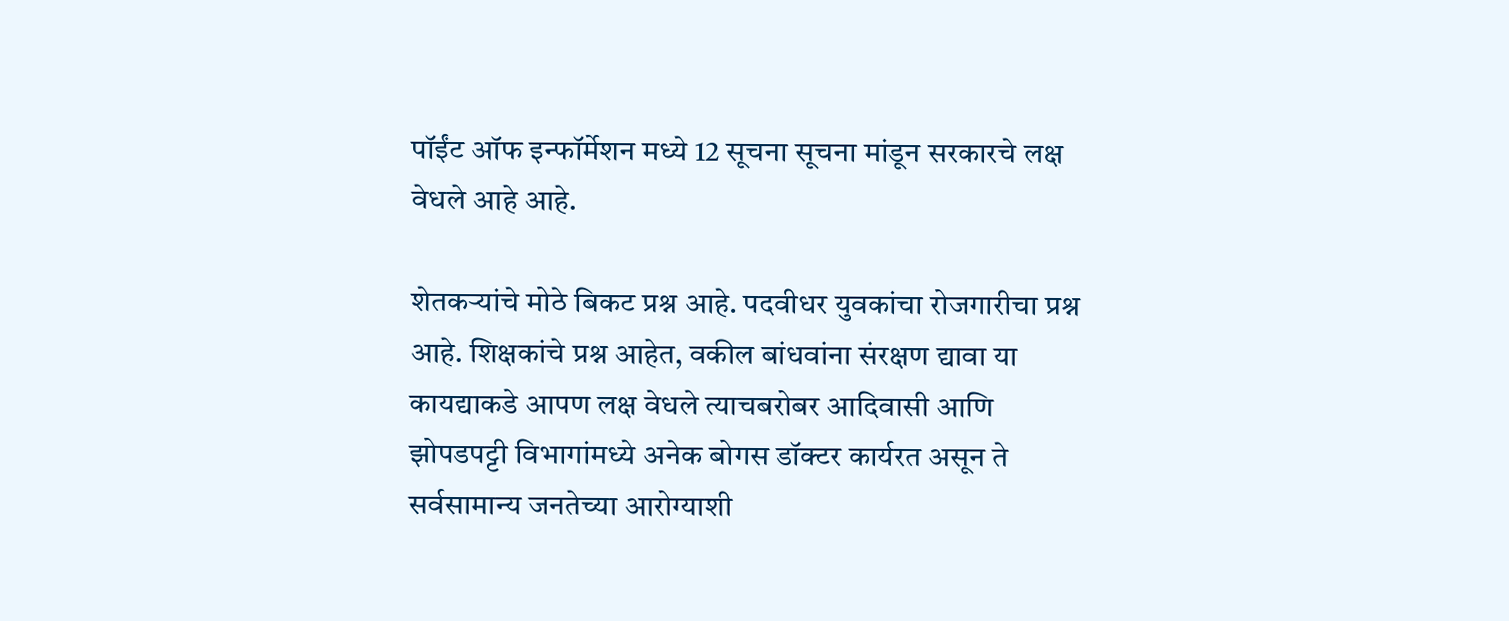पॉईंट ऑफ इन्फॉर्मेशन मध्ये 12 सूचना सूचना मांडून सरकारचे लक्ष वेधले आहे आहे.

शेतकर्‍यांचे मोठे बिकट प्रश्न आहे. पदवीधर युवकांचा रोजगारीचा प्रश्न आहे. शिक्षकांचे प्रश्न आहेत, वकील बांधवांना संरक्षण द्यावा या कायद्याकडे आपण लक्ष वेधले त्याचबरोबर आदिवासी आणि झोपडपट्टी विभागांमध्ये अनेक बोगस डॉक्टर कार्यरत असून ते सर्वसामान्य जनतेच्या आरोग्याशी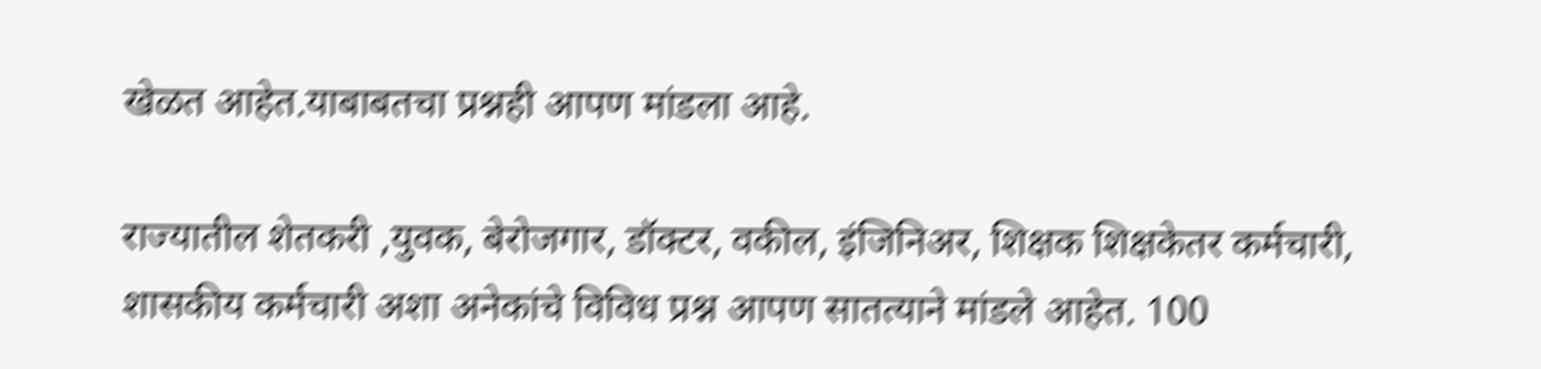खेळत आहेत.याबाबतचा प्रश्नही आपण मांडला आहे.

राज्यातील शेतकरी ,युवक, बेरोजगार, डॉक्टर, वकील, इंजिनिअर, शिक्षक शिक्षकेतर कर्मचारी, शासकीय कर्मचारी अशा अनेकांचे विविध प्रश्न आपण सातत्याने मांडले आहेत. 100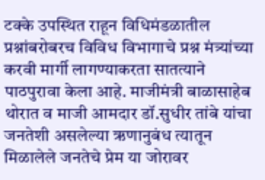टक्के उपस्थित राहून विधिमंडळातील प्रश्नांबरोबरच विविध विभागाचे प्रश्न मंत्र्यांच्या करवी मार्गी लागण्याकरता सातत्याने पाठपुरावा केला आहे. माजीमंत्री बाळासाहेब थोरात व माजी आमदार डॉ.सुधीर तांबे यांचा जनतेशी असलेल्या ऋणानुबंध त्यातून मिळालेले जनतेचे प्रेम या जोरावर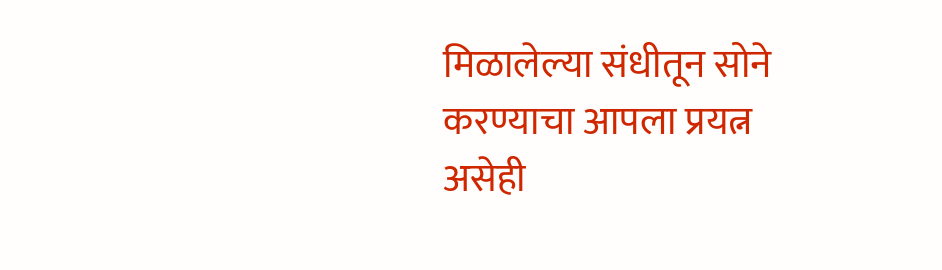मिळालेल्या संधीतून सोने करण्याचा आपला प्रयत्न असेही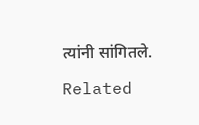त्यांनी सांगितले.

Related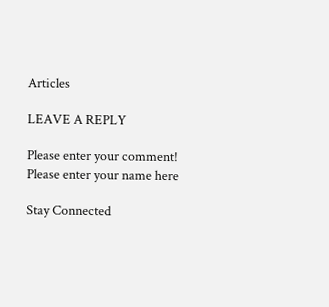Articles

LEAVE A REPLY

Please enter your comment!
Please enter your name here

Stay Connected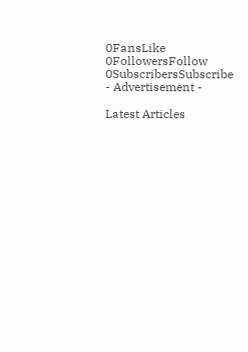0FansLike
0FollowersFollow
0SubscribersSubscribe
- Advertisement -

Latest Articles